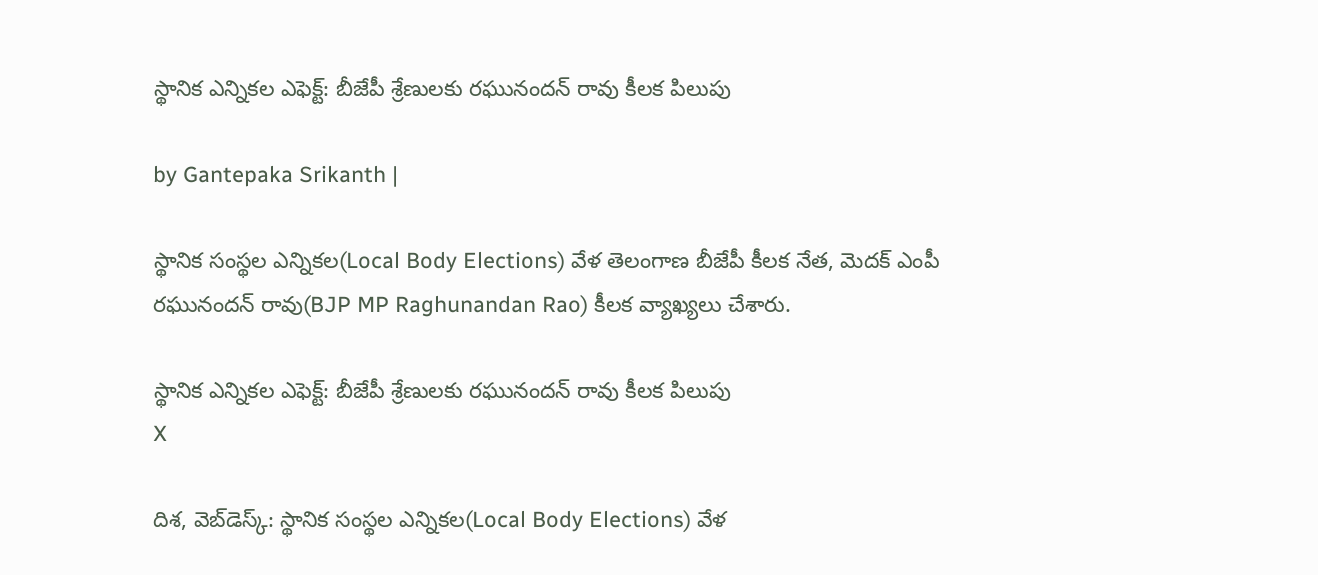స్థానిక ఎన్నికల ఎఫెక్ట్: బీజేపీ శ్రేణులకు రఘునందన్ రావు కీలక పిలుపు

by Gantepaka Srikanth |

స్థానిక సంస్థల ఎన్నికల(Local Body Elections) వేళ తెలంగాణ బీజేపీ కీలక నేత, మెదక్ ఎంపీ రఘునందన్ రావు(BJP MP Raghunandan Rao) కీలక వ్యాఖ్యలు చేశారు.

స్థానిక ఎన్నికల ఎఫెక్ట్: బీజేపీ శ్రేణులకు రఘునందన్ రావు కీలక పిలుపు
X

దిశ, వెబ్‌డెస్క్: స్థానిక సంస్థల ఎన్నికల(Local Body Elections) వేళ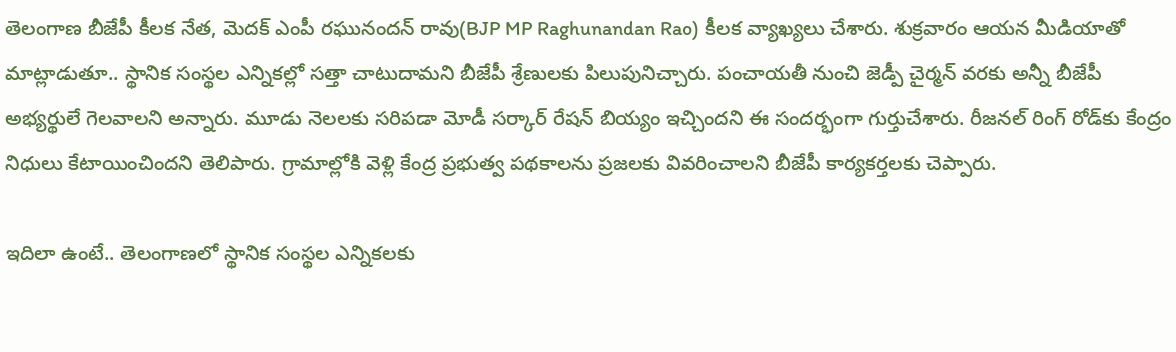తెలంగాణ బీజేపీ కీలక నేత, మెదక్ ఎంపీ రఘునందన్ రావు(BJP MP Raghunandan Rao) కీలక వ్యాఖ్యలు చేశారు. శుక్రవారం ఆయన మీడియాతో మాట్లాడుతూ.. స్థానిక సంస్థల ఎన్నికల్లో సత్తా చాటుదామని బీజేపీ శ్రేణులకు పిలుపునిచ్చారు. పంచాయతీ నుంచి జెడ్పీ చైర్మన్ వరకు అన్నీ బీజేపీ అభ్యర్థులే గెలవాలని అన్నారు. మూడు నెలలకు సరిపడా మోడీ సర్కార్ రేషన్ బియ్యం ఇచ్చిందని ఈ సందర్భంగా గుర్తుచేశారు. రీజనల్ రింగ్ రోడ్‌కు కేంద్రం నిధులు కేటాయించిందని తెలిపారు. గ్రామాల్లోకి వెళ్లి కేంద్ర ప్రభుత్వ పథకాలను ప్రజలకు వివరించాలని బీజేపీ కార్యకర్తలకు చెప్పారు.

ఇదిలా ఉంటే.. తెలంగాణలో స్థానిక సంస్థల ఎన్నికలకు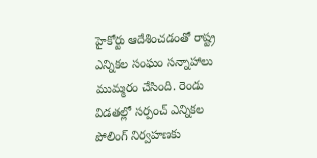హైకోర్టు ఆదేశించడంతో రాష్ట్ర ఎన్నికల సంఘం సన్నాహాలు ముమ్మరం చేసింది. రెండు విడతల్లో సర్పంచ్ ఎన్నికల పోలింగ్ నిర్వహణకు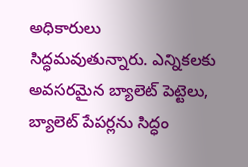అధికారులు సిద్ధమవుతున్నారు. ఎన్నికలకు అవసరమైన బ్యాలెట్ పెట్టెలు, బ్యాలెట్ పేపర్లను సిద్ధం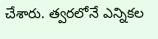చేశారు. త్వరలోనే ఎన్నికల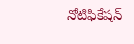నోటిఫికేషన్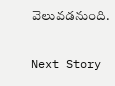వెలువడనుంది.

Next Story